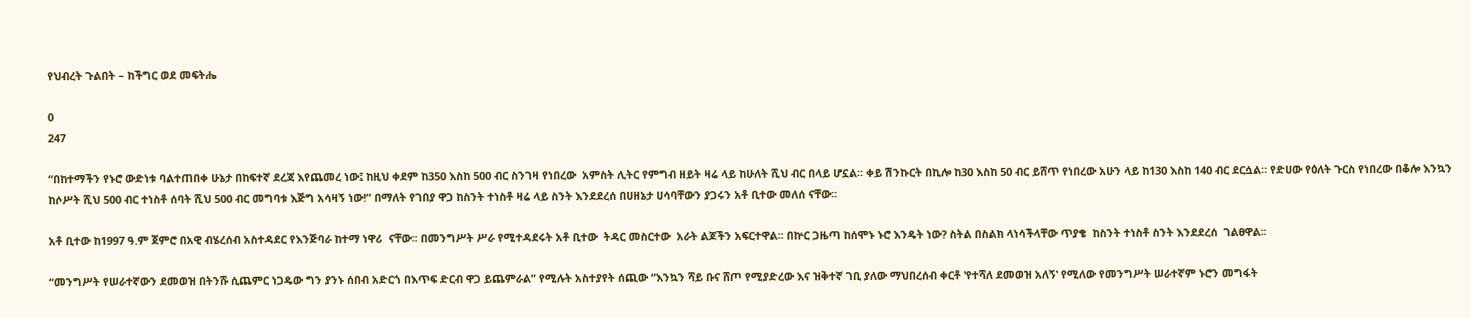የህብረት ጉልበት – ከችግር ወደ መፍትሔ

0
247

“በከተማችን የኑሮ ውድነቱ ባልተጠበቀ ሁኔታ በከፍተኛ ደረጃ እየጨመረ ነው፤ ከዚህ ቀደም ከ350 እስከ 500 ብር ስንገዛ የነበረው  አምስት ሊትር የምግብ ዘይት ዛሬ ላይ ከሁለት ሺህ ብር በላይ ሆኗል፡፡ ቀይ ሽንኩርት በኪሎ ከ30 እስከ 50 ብር ይሸጥ የነበረው አሁን ላይ ከ130 እስከ 140 ብር ደርሷል። የድሀው የዕለት ጉርስ የነበረው በቆሎ እንኳን  ከሶሥት ሺህ 500 ብር ተነስቶ ሰባት ሺህ 500 ብር መግባቱ እጅግ አሳዛኝ ነው!” በማለት የገበያ ዋጋ ከስንት ተነስቶ ዛሬ ላይ ስንት እንደደረሰ በሀዘኔታ ሀሳባቸውን ያጋሩን አቶ ቢተው መለሰ ናቸው፡፡

አቶ ቢተው ከ1997 ዓ.ም ጀምሮ በአዊ ብሄረሰብ አስተዳደር የእንጅባራ ከተማ ነዋሪ  ናቸው፡፡ በመንግሥት ሥራ የሚተዳደሩት አቶ ቢተው  ትዳር መስርተው  አራት ልጆችን አፍርተዋል፡፡ በኵር ጋዜጣ ከሰሞኑ ኑሮ እንዴት ነው? ስትል በስልክ ላነሳችላቸው ጥያቄ  ከስንት ተነስቶ ስንት እንደደረሰ  ገልፀዋል፡፡

“መንግሥት የሠራተኛውን ደመወዝ በትንሹ ሲጨምር ነጋዴው ግን ያንኑ ሰበብ አድርጎ በእጥፍ ድርብ ዋጋ ይጨምራል” የሚሉት አስተያየት ሰጪው “እንኳን ሻይ ቡና ሸጦ የሚያድረው እና ዝቅተኛ ገቢ ያለው ማህበረሰብ ቀርቶ ʽየተሻለ ደመወዝ አለኝʽ የሚለው የመንግሥት ሠራተኛም ኑሮን መግፋት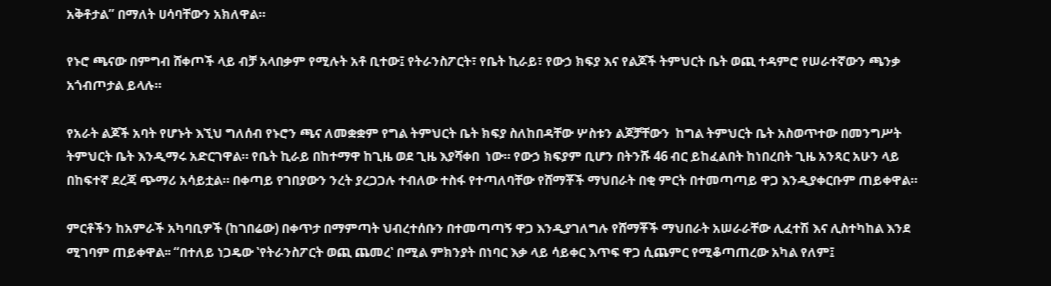አቅቶታል” በማለት ሀሳባቸውን አክለዋል።

የኑሮ ጫናው በምግብ ሸቀጦች ላይ ብቻ አላበቃም የሚሉት አቶ ቢተው፤ የትራንስፖርት፣ የቤት ኪራይ፣ የውኃ ክፍያ እና የልጆች ትምህርት ቤት ወጪ ተዳምሮ የሠራተኛውን ጫንቃ አጎብጦታል ይላሉ።

የአራት ልጆች አባት የሆኑት እኚህ ግለሰብ የኑሮን ጫና ለመቋቋም የግል ትምህርት ቤት ክፍያ ስለከበዳቸው ሦስቱን ልጆቻቸውን  ከግል ትምህርት ቤት አስወጥተው በመንግሥት ትምህርት ቤት እንዲማሩ አድርገዋል። የቤት ኪራይ በከተማዋ ከጊዜ ወደ ጊዜ እያሻቀበ  ነው። የውኃ ክፍያም ቢሆን በትንሹ 46 ብር ይከፈልበት ከነበረበት ጊዜ አንጻር አሁን ላይ በከፍተኛ ደረጃ ጭማሪ አሳይቷል። በቀጣይ የገበያውን ንረት ያረጋጋሉ ተብለው ተስፋ የተጣለባቸው የሸማቾች ማህበራት በቂ ምርት በተመጣጣይ ዋጋ እንዲያቀርቡም ጠይቀዋል።

ምርቶችን ከአምራች አካባቢዎች (ከገበሬው) በቀጥታ በማምጣት ህብረተሰቡን በተመጣጣኝ ዋጋ እንዲያገለግሉ የሸማቾች ማህበራት አሠራራቸው ሊፈተሽ እና ሊስተካከል እንደ ሚገባም ጠይቀዋል፡፡ “በተለይ ነጋዴው ʽየትራንስፖርት ወጪ ጨመረʽ በሚል ምክንያት በነባር እቃ ላይ ሳይቀር እጥፍ ዋጋ ሲጨምር የሚቆጣጠረው አካል የለም፤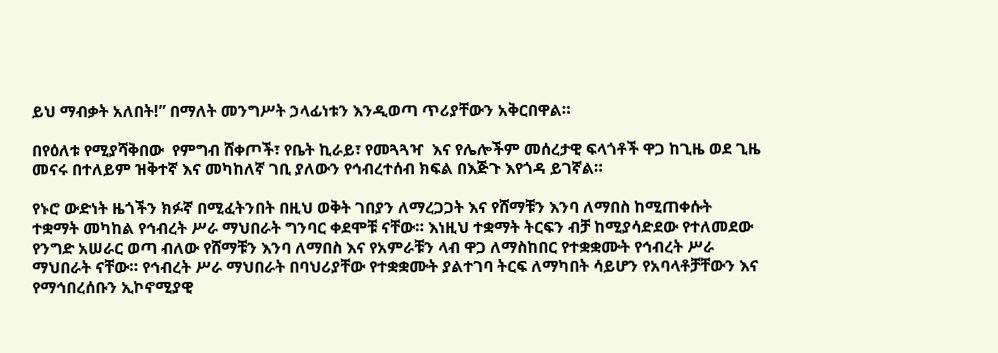ይህ ማብቃት አለበት!” በማለት መንግሥት ኃላፊነቱን እንዲወጣ ጥሪያቸውን አቅርበዋል።

በየዕለቱ የሚያሻቅበው  የምግብ ሸቀጦች፣ የቤት ኪራይ፣ የመጓጓዣ  እና የሌሎችም መሰረታዊ ፍላጎቶች ዋጋ ከጊዜ ወደ ጊዜ መናሩ በተለይም ዝቅተኛ እና መካከለኛ ገቢ ያለውን የኅብረተሰብ ክፍል በእጅጉ እየጎዳ ይገኛል።

የኑሮ ውድነት ዜጎችን ክፉኛ በሚፈትንበት በዚህ ወቅት ገበያን ለማረጋጋት እና የሸማቹን እንባ ለማበስ ከሚጠቀሱት ተቋማት መካከል የኅብረት ሥራ ማህበራት ግንባር ቀደሞቹ ናቸው። እነዚህ ተቋማት ትርፍን ብቻ ከሚያሳድደው የተለመደው የንግድ አሠራር ወጣ ብለው የሸማቹን እንባ ለማበስ እና የአምራቹን ላብ ዋጋ ለማስከበር የተቋቋሙት የኅብረት ሥራ ማህበራት ናቸው። የኅብረት ሥራ ማህበራት በባህሪያቸው የተቋቋሙት ያልተገባ ትርፍ ለማካበት ሳይሆን የአባላቶቻቸውን እና የማኅበረሰቡን ኢኮኖሚያዊ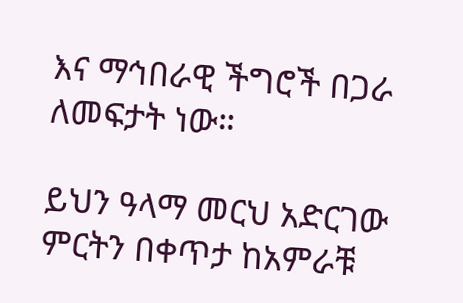እና ማኅበራዊ ችግሮች በጋራ ለመፍታት ነው።

ይህን ዓላማ መርህ አድርገው ምርትን በቀጥታ ከአምራቹ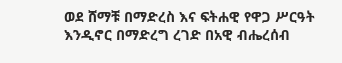ወደ ሸማቹ በማድረስ እና ፍትሐዊ የዋጋ ሥርዓት እንዲኖር በማድረግ ረገድ በአዊ ብሔረሰብ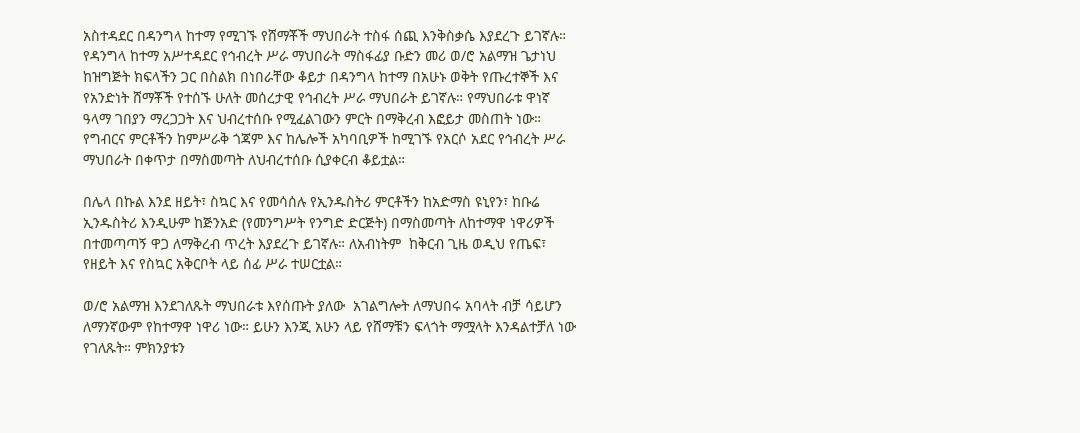አስተዳደር በዳንግላ ከተማ የሚገኙ የሸማቾች ማህበራት ተስፋ ሰጪ እንቅስቃሴ እያደረጉ ይገኛሉ። የዳንግላ ከተማ አሥተዳደር የኅብረት ሥራ ማህበራት ማስፋፊያ ቡድን መሪ ወ/ሮ አልማዝ ጌታነህ ከዝግጅት ክፍላችን ጋር በስልክ በነበራቸው ቆይታ በዳንግላ ከተማ በአሁኑ ወቅት የጡረተኞች እና የአንድነት ሸማቾች የተሰኙ ሁለት መሰረታዊ የኅብረት ሥራ ማህበራት ይገኛሉ። የማህበራቱ ዋነኛ ዓላማ ገበያን ማረጋጋት እና ህብረተሰቡ የሚፈልገውን ምርት በማቅረብ እፎይታ መስጠት ነው። የግብርና ምርቶችን ከምሥራቅ ጎጃም እና ከሌሎች አካባቢዎች ከሚገኙ የአርሶ አደር የኅብረት ሥራ ማህበራት በቀጥታ በማስመጣት ለህብረተሰቡ ሲያቀርብ ቆይቷል።

በሌላ በኩል እንደ ዘይት፣ ስኳር እና የመሳሰሉ የኢንዱስትሪ ምርቶችን ከአድማስ ዩኒየን፣ ከቡሬ ኢንዱስትሪ እንዲሁም ከጅንአድ (የመንግሥት የንግድ ድርጅት) በማስመጣት ለከተማዋ ነዋሪዎች በተመጣጣኝ ዋጋ ለማቅረብ ጥረት እያደረጉ ይገኛሉ። ለአብነትም  ከቅርብ ጊዜ ወዲህ የጤፍ፣ የዘይት እና የስኳር አቅርቦት ላይ ሰፊ ሥራ ተሠርቷል።

ወ/ሮ አልማዝ እንደገለጹት ማህበራቱ እየሰጡት ያለው  አገልግሎት ለማህበሩ አባላት ብቻ ሳይሆን ለማንኛውም የከተማዋ ነዋሪ ነው። ይሁን እንጂ አሁን ላይ የሸማቹን ፍላጎት ማሟላት እንዳልተቻለ ነው የገለጹት። ምክንያቱን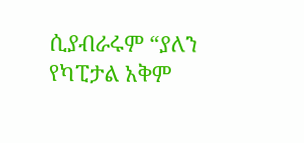ሲያብራሩም “ያለን የካፒታል አቅም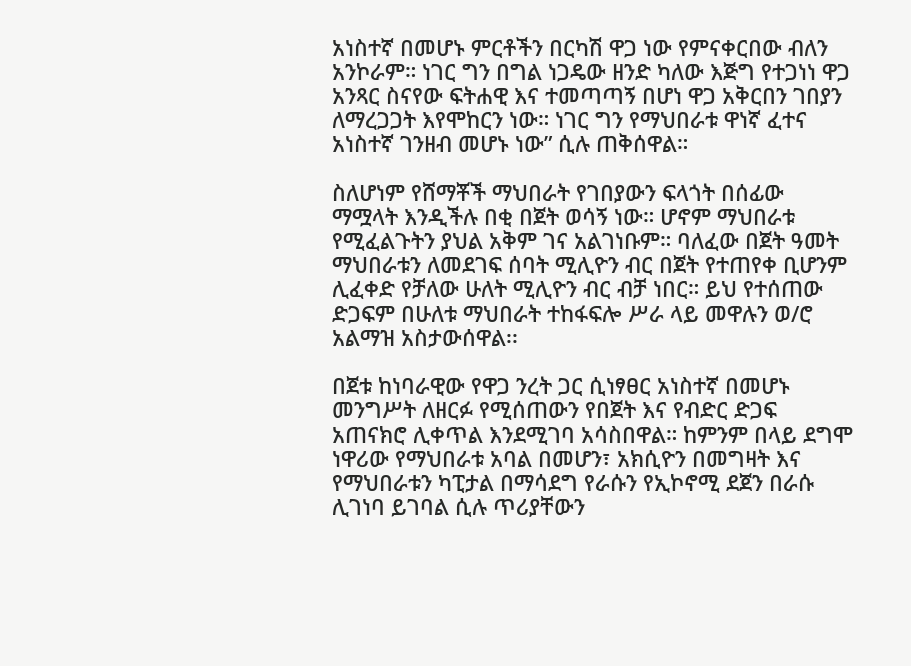አነስተኛ በመሆኑ ምርቶችን በርካሽ ዋጋ ነው የምናቀርበው ብለን አንኮራም። ነገር ግን በግል ነጋዴው ዘንድ ካለው እጅግ የተጋነነ ዋጋ አንጻር ስናየው ፍትሐዊ እና ተመጣጣኝ በሆነ ዋጋ አቅርበን ገበያን ለማረጋጋት እየሞከርን ነው። ነገር ግን የማህበራቱ ዋነኛ ፈተና አነስተኛ ገንዘብ መሆኑ ነው” ሲሉ ጠቅሰዋል።

ስለሆነም የሸማቾች ማህበራት የገበያውን ፍላጎት በሰፊው ማሟላት እንዲችሉ በቂ በጀት ወሳኝ ነው። ሆኖም ማህበራቱ የሚፈልጉትን ያህል አቅም ገና አልገነቡም። ባለፈው በጀት ዓመት ማህበራቱን ለመደገፍ ሰባት ሚሊዮን ብር በጀት የተጠየቀ ቢሆንም ሊፈቀድ የቻለው ሁለት ሚሊዮን ብር ብቻ ነበር። ይህ የተሰጠው ድጋፍም በሁለቱ ማህበራት ተከፋፍሎ ሥራ ላይ መዋሉን ወ/ሮ አልማዝ አስታውሰዋል፡፡

በጀቱ ከነባራዊው የዋጋ ንረት ጋር ሲነፃፀር አነስተኛ በመሆኑ መንግሥት ለዘርፉ የሚሰጠውን የበጀት እና የብድር ድጋፍ አጠናክሮ ሊቀጥል እንደሚገባ አሳስበዋል። ከምንም በላይ ደግሞ ነዋሪው የማህበራቱ አባል በመሆን፣ አክሲዮን በመግዛት እና የማህበራቱን ካፒታል በማሳደግ የራሱን የኢኮኖሚ ደጀን በራሱ ሊገነባ ይገባል ሲሉ ጥሪያቸውን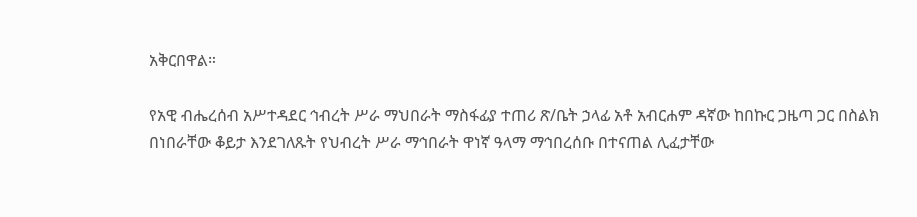አቅርበዋል።

የአዊ ብሔረሰብ አሥተዳደር ኅብረት ሥራ ማህበራት ማስፋፊያ ተጠሪ ጽ/ቤት ኃላፊ አቶ አብርሐም ዳኛው ከበኩር ጋዜጣ ጋር በስልክ በነበራቸው ቆይታ እንደገለጹት የህብረት ሥራ ማኅበራት ዋነኛ ዓላማ ማኅበረሰቡ በተናጠል ሊፈታቸው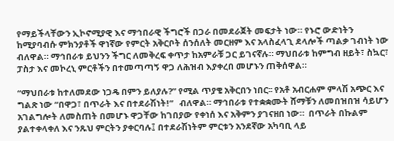የማይችላቸውን ኢኮኖሚያዊ እና ማኅበራዊ ችግሮች በጋራ በመደራጀት መፍታት ነው። የኑሮ ውድነትን ከሚያባብሱ ምክንያቶች ዋነኛው የምርት አቅርቦት ሰንሰለት መርዘም እና አላስፈላጊ ደላሎች ጣልቃ ገብነት ነው ብለዋል። ማኅበራቱ ይህንን ችግር ለመቅረፍ ቀጥታ ከአምራቹ ጋር ይገናኛሉ። ማህበራቱ ከምግብ ዘይት፣ ስኳር፣ ፓስታ እና መኮረኒ ምርቶችን በተመጣጣኝ ዋጋ ለሕዝብ እያቀረበ መሆኑን ጠቅሰዋል።

“ማህበራቱ ከተለመደው ነጋዴ በምን ይለያሉ?” የሚል ጥያቄ አቅርበን ነበር፡፡ የአቶ አብርሐም ምላሽ አጭር እና ግልጽ ነው “በዋጋ፣ በጥራት እና በተደራሽነት!”   ብለዋል። ማኅበራቱ የተቋቋሙት ሸማቹን ለመበዝበዝ ሳይሆን አገልግሎት ለመስጠት በመሆኑ ዋጋቸው ከገበያው የቀነሰ እና አቅምን ያገናዘበ ነው።  በጥራት በኩልም ያልተቀላቀለ እና ንጹህ ምርትን ያቀርባሉ፤ በተደራሽነትም ምርቱን አንደኛው አካባቢ ላይ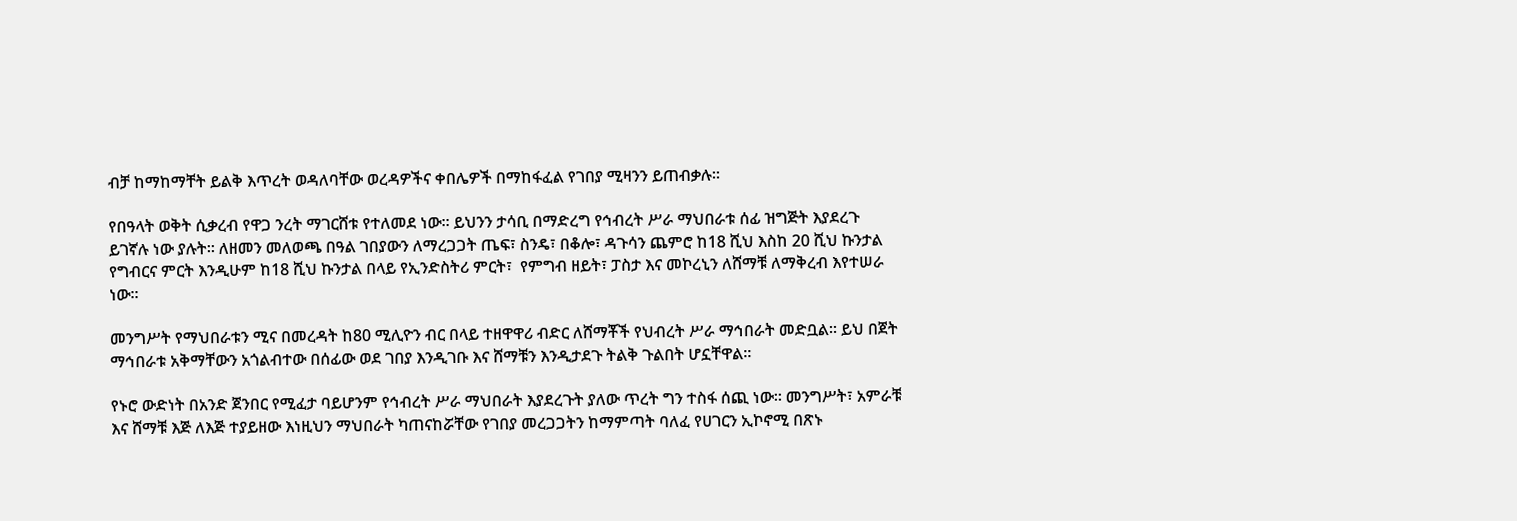ብቻ ከማከማቸት ይልቅ እጥረት ወዳለባቸው ወረዳዎችና ቀበሌዎች በማከፋፈል የገበያ ሚዛንን ይጠብቃሉ።

የበዓላት ወቅት ሲቃረብ የዋጋ ንረት ማገርሸቱ የተለመደ ነው። ይህንን ታሳቢ በማድረግ የኅብረት ሥራ ማህበራቱ ሰፊ ዝግጅት እያደረጉ ይገኛሉ ነው ያሉት። ለዘመን መለወጫ በዓል ገበያውን ለማረጋጋት ጤፍ፣ ስንዴ፣ በቆሎ፣ ዳጉሳን ጨምሮ ከ18 ሺህ እስከ 20 ሺህ ኩንታል የግብርና ምርት እንዲሁም ከ18 ሺህ ኩንታል በላይ የኢንድስትሪ ምርት፣  የምግብ ዘይት፣ ፓስታ እና መኮረኒን ለሸማቹ ለማቅረብ እየተሠራ ነው።

መንግሥት የማህበራቱን ሚና በመረዳት ከ80 ሚሊዮን ብር በላይ ተዘዋዋሪ ብድር ለሸማቾች የህብረት ሥራ ማኅበራት መድቧል። ይህ በጀት ማኅበራቱ አቅማቸውን አጎልብተው በሰፊው ወደ ገበያ እንዲገቡ እና ሸማቹን እንዲታደጉ ትልቅ ጉልበት ሆኗቸዋል።

የኑሮ ውድነት በአንድ ጀንበር የሚፈታ ባይሆንም የኅብረት ሥራ ማህበራት እያደረጉት ያለው ጥረት ግን ተስፋ ሰጪ ነው። መንግሥት፣ አምራቹ እና ሸማቹ እጅ ለእጅ ተያይዘው እነዚህን ማህበራት ካጠናከሯቸው የገበያ መረጋጋትን ከማምጣት ባለፈ የሀገርን ኢኮኖሚ በጽኑ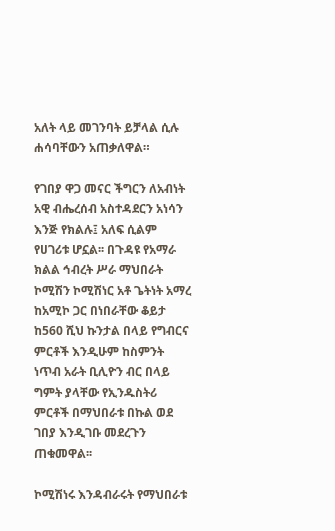አለት ላይ መገንባት ይቻላል ሲሉ ሐሳባቸውን አጠቃለዋል።

የገበያ ዋጋ መናር ችግርን ለአብነት አዊ ብሔረሰብ አስተዳደርን አነሳን እንጅ የክልሉ፤ አለፍ ሲልም የሀገሪቱ ሆኗል፡፡ በጉዳዩ የአማራ ክልል ኅብረት ሥራ ማህበራት ኮሚሽን ኮሚሽነር አቶ ጌትነት አማረ ከአሚኮ ጋር በነበራቸው ቆይታ ከ560 ሺህ ኩንታል በላይ የግብርና ምርቶች እንዲሁም ከስምንት ነጥብ አራት ቢሊዮን ብር በላይ ግምት ያላቸው የኢንዱስትሪ ምርቶች በማህበራቱ በኩል ወደ ገበያ እንዲገቡ መደረጉን ጠቁመዋል፡፡

ኮሚሽነሩ እንዳብራሩት የማህበራቱ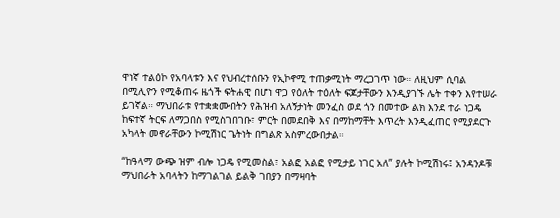ዋነኛ ተልዕኮ የአባላቱን እና የህብረተሰቡን የኢኮኖሚ ተጠቃሚነት ማረጋገጥ ነው። ለዚህም ሲባል በሚሊዮን የሚቆጠሩ ዜጎች ፍትሐዊ በሆነ ዋጋ የዕለት ተዕለት ፍጆታቸውን እንዲያገኙ ሌት ተቀን እየተሠራ ይገኛል። ማህበራቱ የተቋቋሙበትን የሕዝብ አለኝታነት መንፈስ ወደ ጎን በመተው ልክ እንደ ተራ ነጋዴ ከፍተኛ ትርፍ ለማጋበስ የሚስገበገቡ፣ ምርት በመደበቅ እና በማከማቸት እጥረት እንዲፈጠር የሚያደርጉ አካላት መኖራቸውን ኮሚሽነር ጌትነት በግልጽ አስምረውበታል።

“ከዓላማ ውጭ ዝም ብሎ ነጋዴ የሚመስል፣ አልፎ አልፎ የሚታይ ነገር አለ” ያሉት ኮሚሽነሩ፤ አንዳንዶቹ ማህበራት አባላትን ከማገልገል ይልቅ ገበያን በማዛባት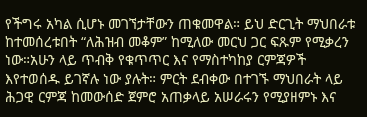የችግሩ አካል ሲሆኑ መገኘታቸውን ጠቁመዋል። ይህ ድርጊት ማህበራቱ ከተመሰረቱበት “ለሕዝብ መቆም” ከሚለው መርህ ጋር ፍጹም የሚቃረን ነው።አሁን ላይ ጥብቅ የቁጥጥር እና የማስተካከያ ርምጃዎች እየተወሰዱ ይገኛሉ ነው ያሉት። ምርት ደብቀው በተገኙ ማህበራት ላይ ሕጋዊ ርምጃ ከመውሰድ ጀምሮ አጠቃላይ አሠራሩን የሚያዘምኑ እና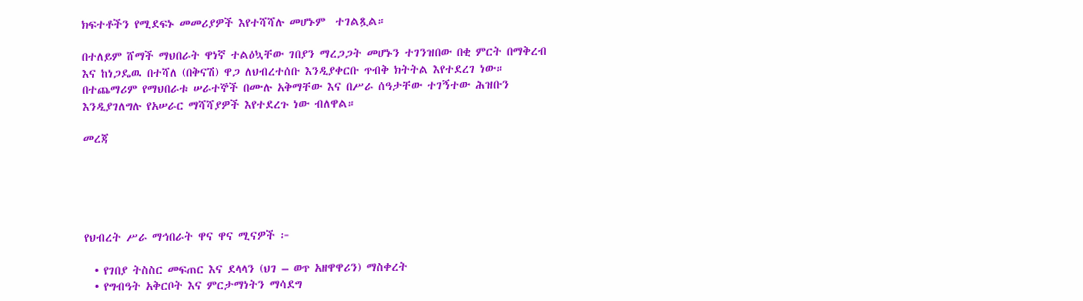ክፍተቶችን የሚደፍኑ መመሪያዎች እየተሻሻሉ መሆኑም  ተገልጿል።

በተለይም ሸማች ማህበራት ዋነኛ ተልዕኳቸው ገበያን ማረጋጋት መሆኑን ተገንዝበው በቂ ምርት በማቅረብ እና ከነጋዴዉ በተሻለ (በቅናሽ) ዋጋ ለህብረተሰቡ እንዲያቀርቡ ጥብቅ ክትትል እየተደረገ ነው። በተጨማሪም የማህበራቱ ሠራተኞች በሙሉ አቅማቸው እና በሥራ ሰዓታቸው ተገኝተው ሕዝቡን እንዲያገለግሉ የአሠራር ማሻሻያዎች እየተደረጉ ነው ብለዋል።

መረጃ





የህብረት ሥራ ማኅበራት ዋና ዋና ሚናዎች ፦

  • የገበያ ትስስር መፍጠር እና ደላላን (ህገ – ወጥ አዘዋዋሪን) ማስቀረት
  • የግብዓት አቅርቦት እና ምርታማነትን ማሳደግ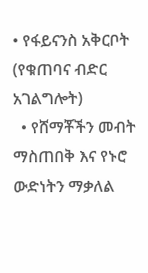• የፋይናንስ አቅርቦት (የቁጠባና ብድር አገልግሎት)
  • የሸማቾችን መብት ማስጠበቅ እና የኑሮ ውድነትን ማቃለል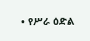• የሥራ ዕድል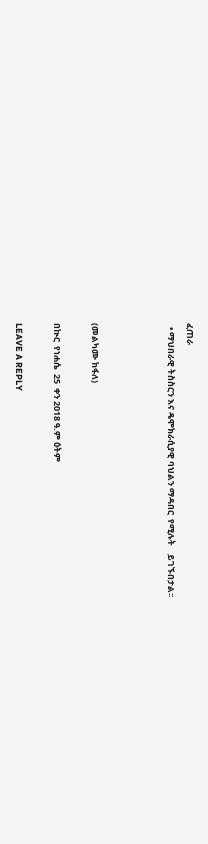ፈጠራ
  • ማህበራዊ ትስስርን እና ዴሞክራሲያዊ ባህልን ማዳበር  የሚሉት    ይገኙበታል፡፡



(መልካሙ ከፋለ)

በኲር  የነሐሴ  25  ቀን 2018 ዓ.ም ዕትም

LEAVE A REPLY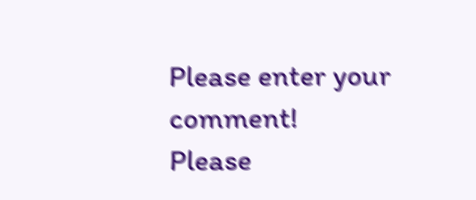Please enter your comment!
Please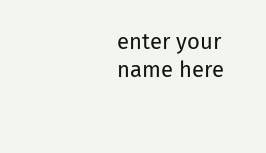enter your name here